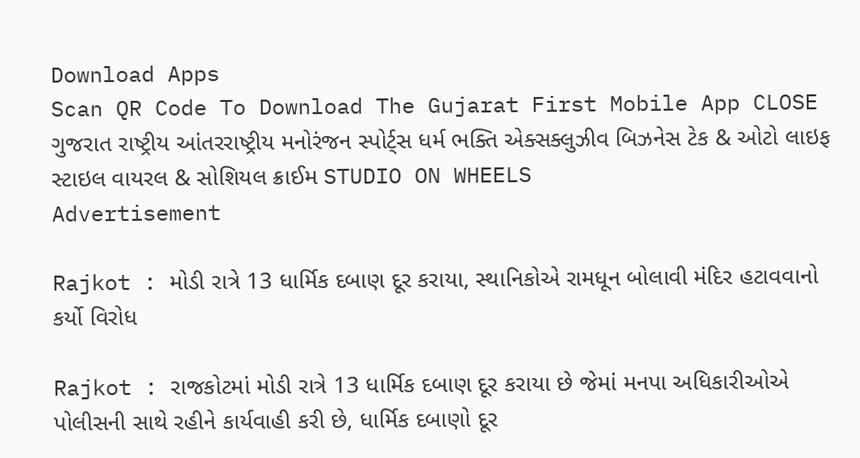Download Apps
Scan QR Code To Download The Gujarat First Mobile App CLOSE
ગુજરાત રાષ્ટ્રીય આંતરરાષ્ટ્રીય મનોરંજન સ્પોર્ટ્સ ધર્મ ભક્તિ એક્સક્લુઝીવ બિઝનેસ ટેક & ઓટો લાઇફ સ્ટાઇલ વાયરલ & સોશિયલ ક્રાઈમ STUDIO ON WHEELS
Advertisement

Rajkot : મોડી રાત્રે 13 ધાર્મિક દબાણ દૂર કરાયા, સ્થાનિકોએ રામધૂન બોલાવી મંદિર હટાવવાનો કર્યો વિરોધ

Rajkot : રાજકોટમાં મોડી રાત્રે 13 ધાર્મિક દબાણ દૂર કરાયા છે જેમાં મનપા અધિકારીઓએ પોલીસની સાથે રહીને કાર્યવાહી કરી છે, ધાર્મિક દબાણો દૂર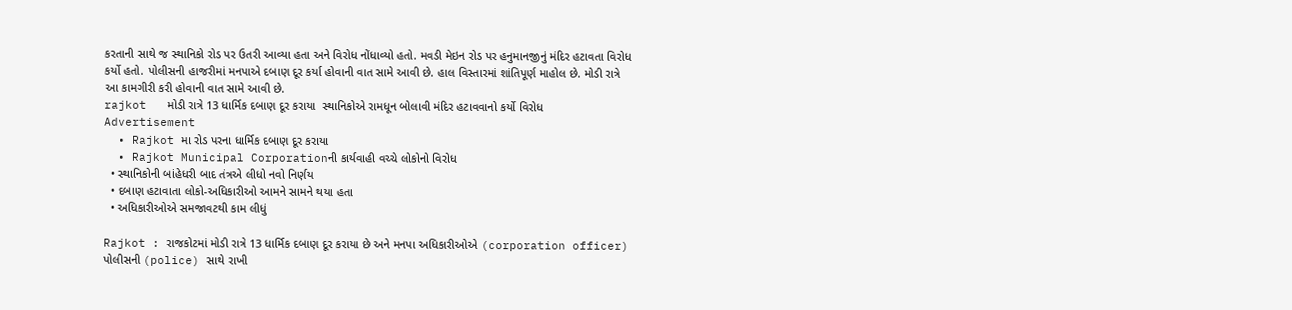કરતાની સાથે જ સ્થાનિકો રોડ પર ઉતરી આવ્યા હતા અને વિરોધ નોંધાવ્યો હતો. મવડી મેઇન રોડ પર હનુમાનજીનું મંદિર હટાવતા વિરોધ કર્યો હતો. પોલીસની હાજરીમાં મનપાએ દબાણ દૂર કર્યા હોવાની વાત સામે આવી છે. હાલ વિસ્તારમાં શાંતિપૂર્ણ માહોલ છે. મોડી રાત્રે આ કામગીરી કરી હોવાની વાત સામે આવી છે.
rajkot   મોડી રાત્રે 13 ધાર્મિક દબાણ દૂર કરાયા  સ્થાનિકોએ રામધૂન બોલાવી મંદિર હટાવવાનો કર્યો વિરોધ
Advertisement
  • Rajkot મા રોડ પરના ધાર્મિક દબાણ દૂર કરાયા
  • Rajkot Municipal Corporationની કાર્યવાહી વચ્ચે લોકોનો વિરોધ
  • સ્થાનિકોની બાંહેધરી બાદ તંત્રએ લીધો નવો નિર્ણય
  • દબાણ હટાવાતા લોકો-અધિકારીઓ આમને સામને થયા હતા
  • અધિકારીઓએ સમજાવટથી કામ લીધું

Rajkot : રાજકોટમાં મોડી રાત્રે 13 ધાર્મિક દબાણ દૂર કરાયા છે અને મનપા અધિકારીઓએ (corporation officer) પોલીસની (police) સાથે રાખી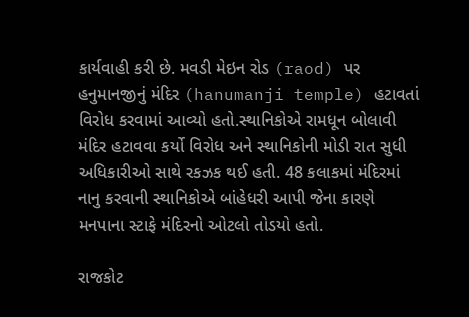કાર્યવાહી કરી છે. મવડી મેઇન રોડ (raod) પર હનુમાનજીનું મંદિર (hanumanji temple) હટાવતાં વિરોધ કરવામાં આવ્યો હતો.સ્થાનિકોએ રામધૂન બોલાવી મંદિર હટાવવા કર્યો વિરોધ અને સ્થાનિકોની મોડી રાત સુધી અધિકારીઓ સાથે રકઝક થઈ હતી. 48 કલાકમાં મંદિરમાં નાનુ કરવાની સ્થાનિકોએ બાંહેધરી આપી જેના કારણે મનપાના સ્ટાફે મંદિરનો ઓટલો તોડયો હતો.

રાજકોટ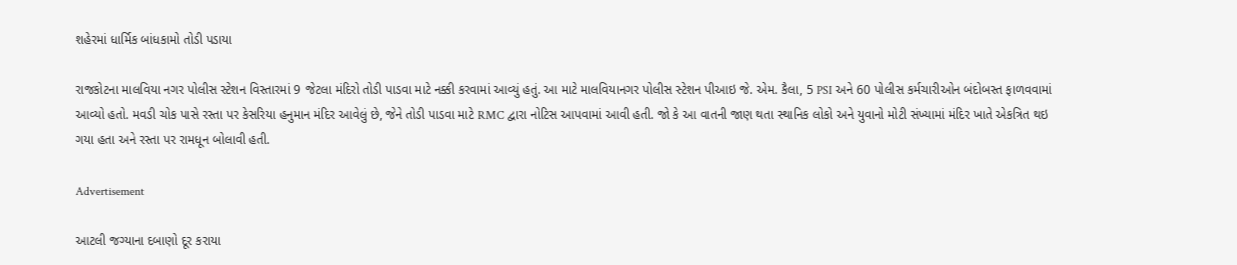શહેરમાં ધાર્મિક બાંધકામો તોડી પડાયા

રાજકોટના માલવિયા નગર પોલીસ સ્ટેશન વિસ્તારમાં 9 જેટલા મંદિરો તોડી પાડવા માટે નક્કી કરવામાં આવ્યું હતું. આ માટે માલવિયાનગર પોલીસ સ્ટેશન પીઆઇ જે. એમ. કૈલા, 5 PSI અને 60 પોલીસ કર્મચારીઓન બંદોબસ્ત ફાળવવામાં આવ્યો હતો. મવડી ચોક પાસે રસ્તા પર કેસરિયા હનુમાન મંદિર આવેલું છે, જેને તોડી પાડવા માટે RMC દ્વારા નોટિસ આપવામાં આવી હતી. જો કે આ વાતની જાણ થતા સ્થાનિક લોકો અને યુવાનો મોટી સંખ્યામાં મંદિર ખાતે એકત્રિત થઇ ગયા હતા અને રસ્તા પર રામધૂન બોલાવી હતી.

Advertisement

આટલી જગ્યાના દબાણો દૂર કરાયા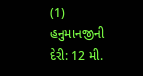(1) હનુમાનજીની દેરી: 12 મી.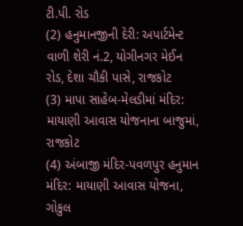ટી.પી. રોડ
(2) હનુમાનજીની દેરી: અપાર્ટમેન્ટ વાળી શેરી નં.2, યોગીનગર મેઈન રોડ, દેશા ચૌકી પાસે, રાજકોટ
(3) માપા સાહેબ-મેલડીમાં મંદિર: માયાણી આવાસ યોજનાના બાજુમાં, રાજકોટ
(4) અંબાજી મંદિર-પવળપુર હનુમાન મંદિર: માયાણી આવાસ યોજના, ગોકુલ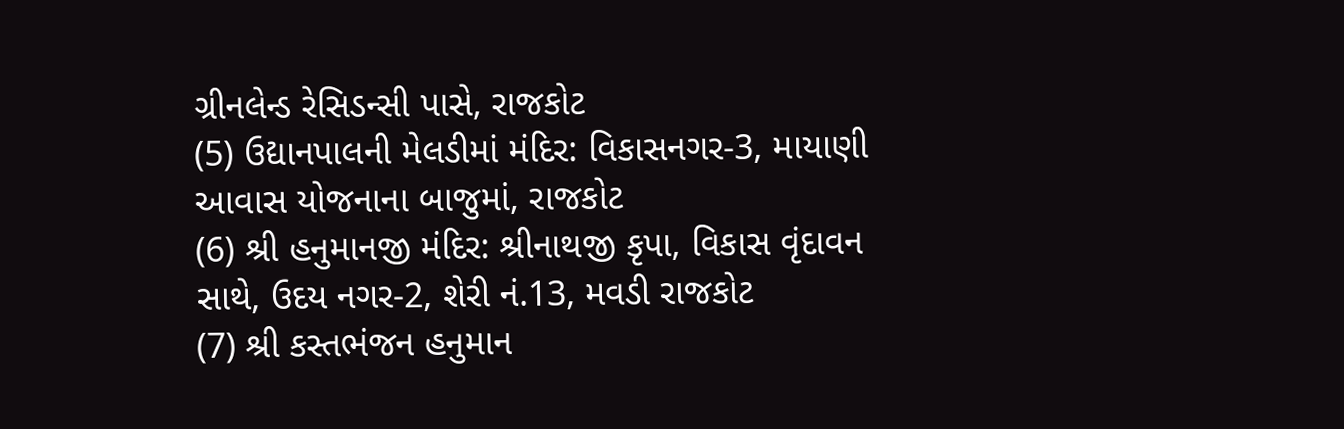ગ્રીનલેન્ડ રેસિડન્સી પાસે, રાજકોટ
(5) ઉદ્યાનપાલની મેલડીમાં મંદિર: વિકાસનગર-3, માયાણી આવાસ યોજનાના બાજુમાં, રાજકોટ
(6) શ્રી હનુમાનજી મંદિર: શ્રીનાથજી કૃપા, વિકાસ વૃંદાવન સાથે, ઉદય નગર-2, શેરી નં.13, મવડી રાજકોટ
(7) શ્રી કસ્તભંજન હનુમાન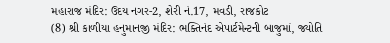મહારાજ મંદિર: ઉદય નગર-2, શેરી નં.17, મવડી, રાજકોટ
(8) શ્રી કાળીયા હનુમાનજી મંદિર: ભક્તિનંદ એપાર્ટમેન્ટની બાજુમાં, જ્યોતિ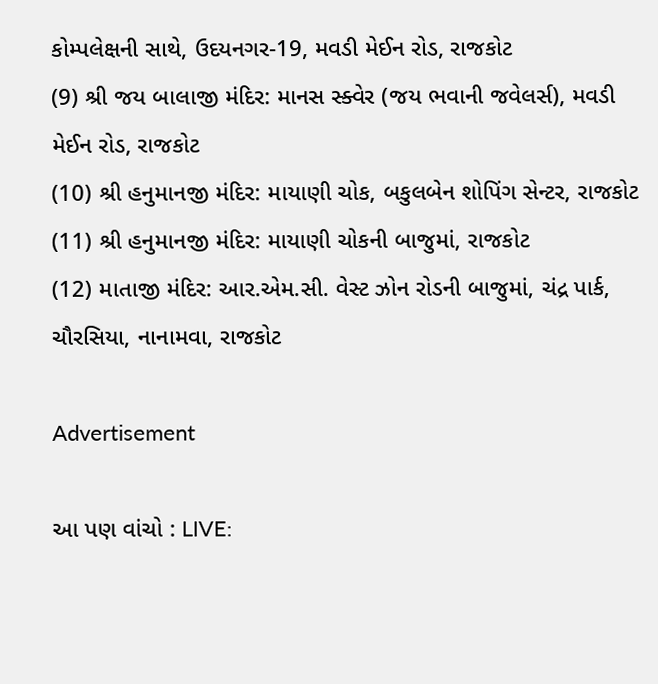કોમ્પલેક્ષની સાથે, ઉદયનગર-19, મવડી મેઈન રોડ, રાજકોટ
(9) શ્રી જય બાલાજી મંદિર: માનસ સ્ક્વેર (જય ભવાની જવેલર્સ), મવડી મેઈન રોડ, રાજકોટ
(10) શ્રી હનુમાનજી મંદિર: માયાણી ચોક, બકુલબેન શોપિંગ સેન્ટર, રાજકોટ
(11) શ્રી હનુમાનજી મંદિર: માયાણી ચોકની બાજુમાં, રાજકોટ
(12) માતાજી મંદિર: આર.એમ.સી. વેસ્ટ ઝોન રોડની બાજુમાં, ચંદ્ર પાર્ક, ચૌરસિયા, નાનામવા, રાજકોટ

Advertisement

આ પણ વાંચો : LIVE: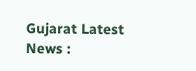Gujarat Latest News :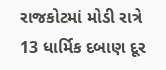રાજકોટમાં મોડી રાત્રે 13 ધાર્મિક દબાણ દૂર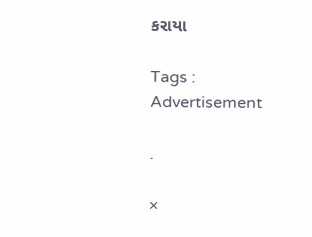કરાયા

Tags :
Advertisement

.

×